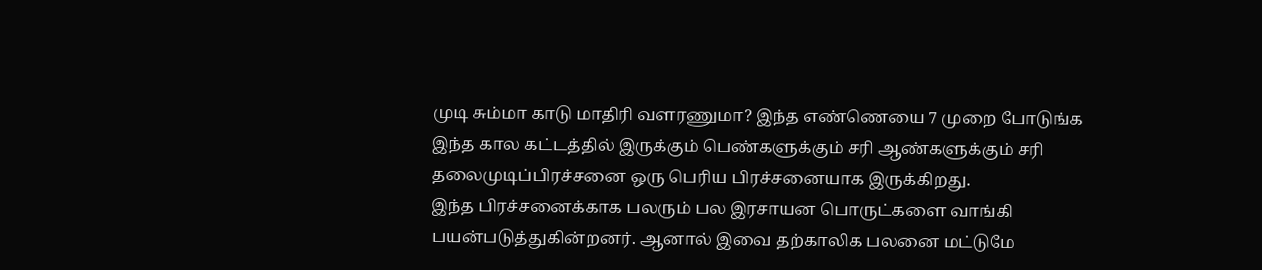முடி சும்மா காடு மாதிரி வளரணுமா? இந்த எண்ணெயை 7 முறை போடுங்க
இந்த கால கட்டத்தில் இருக்கும் பெண்களுக்கும் சரி ஆண்களுக்கும் சரி தலைமுடிப்பிரச்சனை ஒரு பெரிய பிரச்சனையாக இருக்கிறது.
இந்த பிரச்சனைக்காக பலரும் பல இரசாயன பொருட்களை வாங்கி பயன்படுத்துகின்றனர். ஆனால் இவை தற்காலிக பலனை மட்டுமே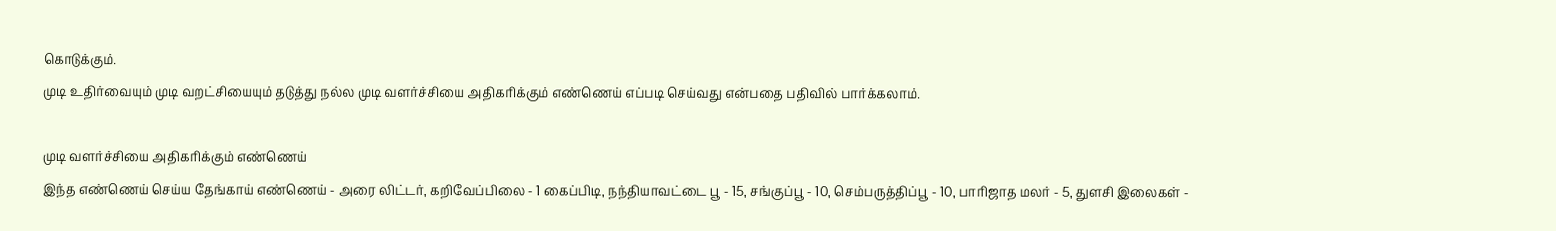கொடுக்கும்.
முடி உதிர்வையும் முடி வறட்சியையும் தடுத்து நல்ல முடி வளர்ச்சியை அதிகரிக்கும் எண்ணெய் எப்படி செய்வது என்பதை பதிவில் பார்க்கலாம்.

முடி வளர்ச்சியை அதிகரிக்கும் எண்ணெய்
இந்த எண்ணெய் செய்ய தேங்காய் எண்ணெய் - அரை லிட்டர், கறிவேப்பிலை - 1 கைப்பிடி, நந்தியாவட்டை பூ - 15, சங்குப்பூ - 10, செம்பருத்திப்பூ - 10, பாரிஜாத மலர் - 5, துளசி இலைகள் -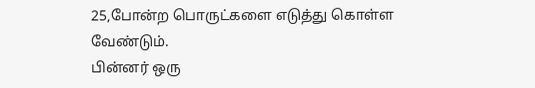25,போன்ற பொருட்களை எடுத்து கொள்ள வேண்டும்.
பின்னர் ஒரு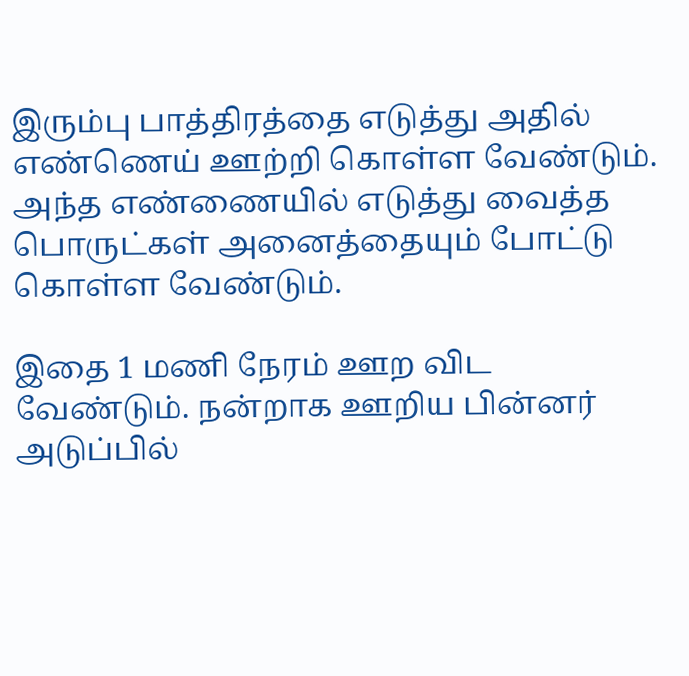இரும்பு பாத்திரத்தை எடுத்து அதில் எண்ணெய் ஊற்றி கொள்ள வேண்டும். அந்த எண்ணையில் எடுத்து வைத்த பொருட்கள் அனைத்தையும் போட்டு கொள்ள வேண்டும்.

இதை 1 மணி நேரம் ஊற விட வேண்டும். நன்றாக ஊறிய பின்னர் அடுப்பில்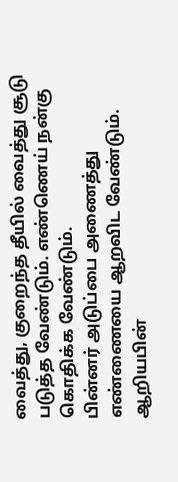வைத்து, குறைந்த தீயில் வைத்து சூடு படுத்த வேண்டும். எண்ணெய் நன்கு கொதிக்க வேண்டும்.
பின்னர் அடுப்பை அணைத்து எண்ணையை ஆறவிட வேண்டும். ஆறியபின்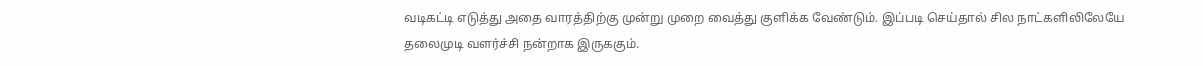வடிகட்டி எடுத்து அதை வாரத்திற்கு முன்று முறை வைத்து குளிக்க வேண்டும். இப்படி செய்தால் சில நாட்களிலிலேயே தலைமுடி வளர்ச்சி நன்றாக இருககும்.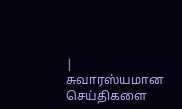| சுவாரஸ்யமான செய்திகளை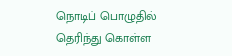நொடிப் பொழுதில் தெரிந்து கொள்ள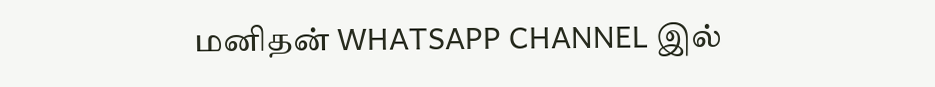மனிதன் WHATSAPP CHANNEL இல்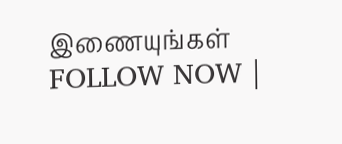இணையுங்கள் FOLLOW NOW |